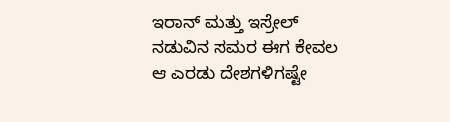ಇರಾನ್ ಮತ್ತು ಇಸ್ರೇಲ್ ನಡುವಿನ ಸಮರ ಈಗ ಕೇವಲ ಆ ಎರಡು ದೇಶಗಳಿಗಷ್ಟೇ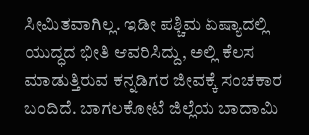ಸೀಮಿತವಾಗಿಲ್ಲ. ಇಡೀ ಪಶ್ಚಿಮ ಏಷ್ಯಾದಲ್ಲಿ ಯುದ್ಧದ ಭೀತಿ ಆವರಿಸಿದ್ದು, ಅಲ್ಲಿ ಕೆಲಸ ಮಾಡುತ್ತಿರುವ ಕನ್ನಡಿಗರ ಜೀವಕ್ಕೆ ಸಂಚಕಾರ ಬಂದಿದೆ. ಬಾಗಲಕೋಟೆ ಜಿಲ್ಲೆಯ ಬಾದಾಮಿ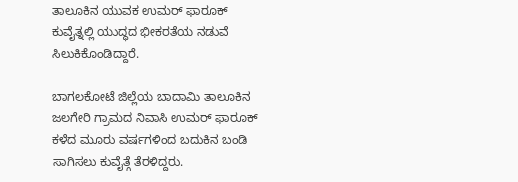ತಾಲೂಕಿನ ಯುವಕ ಉಮರ್ ಫಾರೂಕ್ ಕುವೈತ್ನಲ್ಲಿ ಯುದ್ಧದ ಭೀಕರತೆಯ ನಡುವೆ ಸಿಲುಕಿಕೊಂಡಿದ್ದಾರೆ.

ಬಾಗಲಕೋಟೆ ಜಿಲ್ಲೆಯ ಬಾದಾಮಿ ತಾಲೂಕಿನ ಜಲಗೇರಿ ಗ್ರಾಮದ ನಿವಾಸಿ ಉಮರ್ ಫಾರೂಕ್ ಕಳೆದ ಮೂರು ವರ್ಷಗಳಿಂದ ಬದುಕಿನ ಬಂಡಿ ಸಾಗಿಸಲು ಕುವೈತ್ಗೆ ತೆರಳಿದ್ದರು.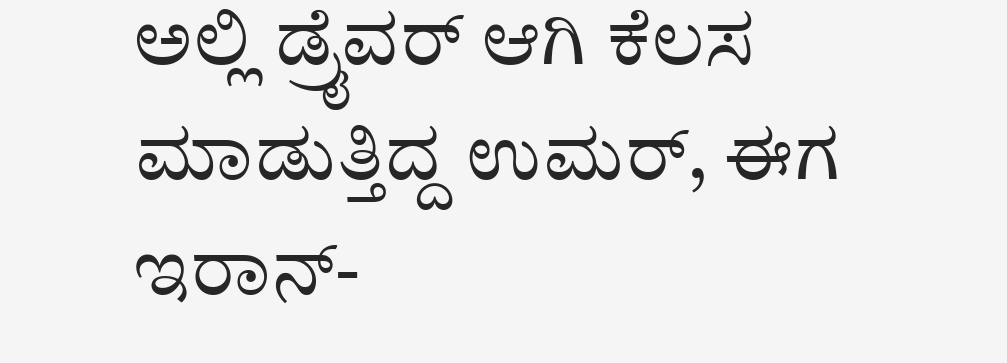ಅಲ್ಲಿ ಡ್ರೈವರ್ ಆಗಿ ಕೆಲಸ ಮಾಡುತ್ತಿದ್ದ ಉಮರ್, ಈಗ ಇರಾನ್-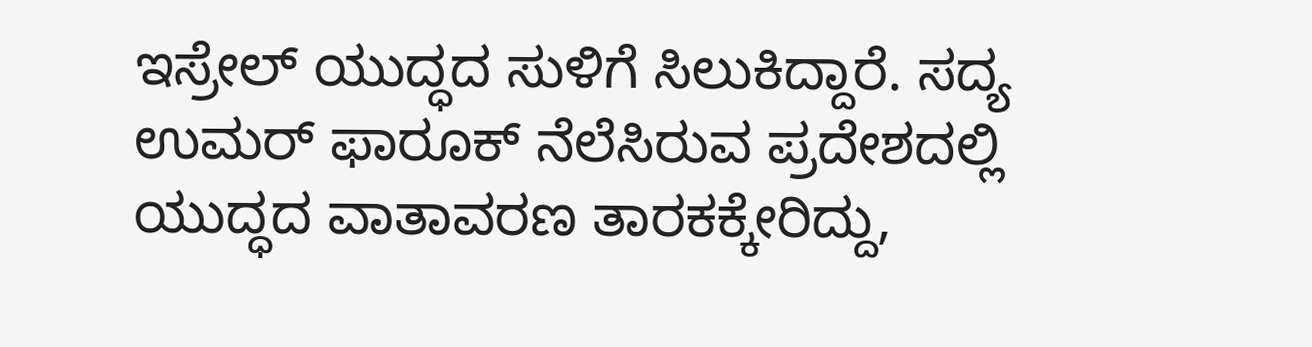ಇಸ್ರೇಲ್ ಯುದ್ಧದ ಸುಳಿಗೆ ಸಿಲುಕಿದ್ದಾರೆ. ಸದ್ಯ ಉಮರ್ ಫಾರೂಕ್ ನೆಲೆಸಿರುವ ಪ್ರದೇಶದಲ್ಲಿ ಯುದ್ಧದ ವಾತಾವರಣ ತಾರಕಕ್ಕೇರಿದ್ದು,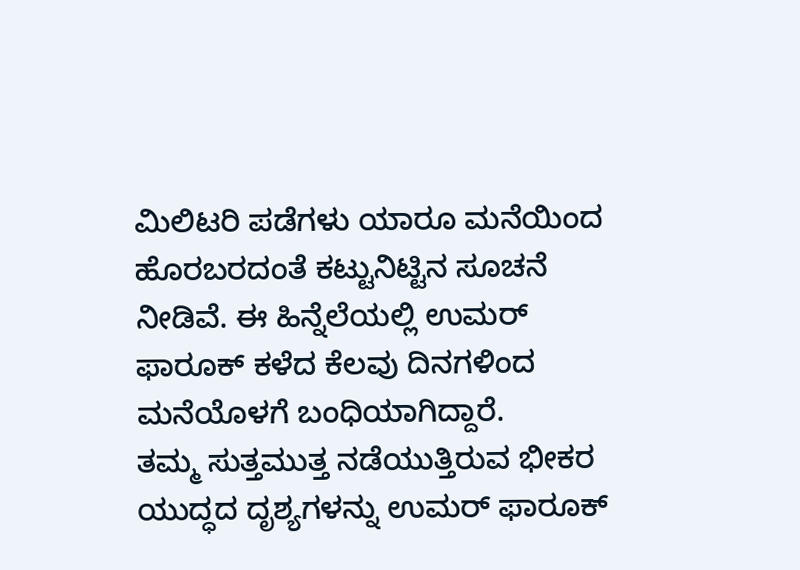ಮಿಲಿಟರಿ ಪಡೆಗಳು ಯಾರೂ ಮನೆಯಿಂದ ಹೊರಬರದಂತೆ ಕಟ್ಟುನಿಟ್ಟಿನ ಸೂಚನೆ ನೀಡಿವೆ. ಈ ಹಿನ್ನೆಲೆಯಲ್ಲಿ ಉಮರ್ ಫಾರೂಕ್ ಕಳೆದ ಕೆಲವು ದಿನಗಳಿಂದ ಮನೆಯೊಳಗೆ ಬಂಧಿಯಾಗಿದ್ದಾರೆ.
ತಮ್ಮ ಸುತ್ತಮುತ್ತ ನಡೆಯುತ್ತಿರುವ ಭೀಕರ ಯುದ್ಧದ ದೃಶ್ಯಗಳನ್ನು ಉಮರ್ ಫಾರೂಕ್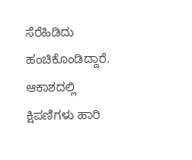ಸೆರೆಹಿಡಿದು ಹಂಚಿಕೊಂಡಿದ್ದಾರೆ. ಆಕಾಶದಲ್ಲಿ ಕ್ಷಿಪಣಿಗಳು ಹಾರಿ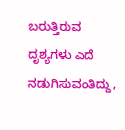ಬರುತ್ತಿರುವ ದೃಶ್ಯಗಳು ಎದೆ ನಡುಗಿಸುವಂತಿದ್ದು,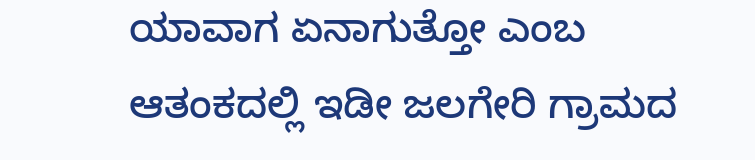ಯಾವಾಗ ಏನಾಗುತ್ತೋ ಎಂಬ ಆತಂಕದಲ್ಲಿ ಇಡೀ ಜಲಗೇರಿ ಗ್ರಾಮದ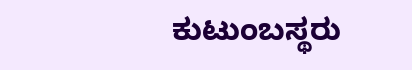ಕುಟುಂಬಸ್ಥರು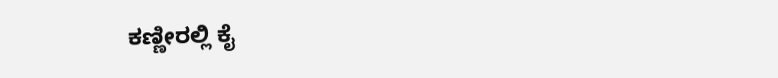ಕಣ್ಣೀರಲ್ಲಿ ಕೈ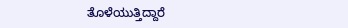ತೊಳೆಯುತ್ತಿದ್ದಾರೆ